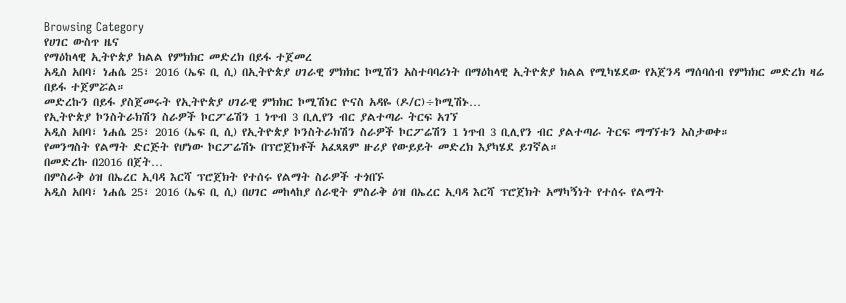Browsing Category
የሀገር ውስጥ ዜና
የማዕከላዊ ኢትዮጵያ ክልል የምክክር መድረክ በይፋ ተጀመረ
አዲስ አበባ፣ ነሐሴ 25፣ 2016 (ኤፍ ቢ ሲ) በኢትዮጵያ ሀገራዊ ምክክር ኮሚሽን አስተባባሪነት በማዕከላዊ ኢትዮጵያ ክልል የሚካሄደው የአጀንዳ ማሰባሰብ የምክክር መድረክ ዛሬ በይፋ ተጀምሯል።
መድረኩን በይፋ ያስጀመሩት የኢትዮጵያ ሀገራዊ ምክክር ኮሚሽነር ዮናስ አዳዬ (ዶ/ር)÷ኮሚሽኑ…
የኢትዮጵያ ኮንስትራክሽን ስራዎች ኮርፖሬሽን 1 ነጥብ 3 ቢሊየን ብር ያልተጣራ ትርፍ አገኘ
አዲስ አበባ፣ ነሐሴ 25፣ 2016 (ኤፍ ቢ ሲ) የኢትዮጵያ ኮንስትራክሽን ስራዎች ኮርፖሬሽን 1 ነጥብ 3 ቢሊየን ብር ያልተጣራ ትርፍ ማግኘቱን አስታወቀ።
የመንግስት የልማት ድርጅት የሆነው ኮርፖሬሽኑ በፕሮጀክቶች አፈጻጸም ዙሪያ የውይይት መድረክ እያካሄደ ይገኛል።
በመድረኩ በ2016 በጀት…
በምስራቅ ዕዝ በኤረር ኢባዳ እርሻ ፕሮጀክት የተሰሩ የልማት ስራዎች ተጎበኙ
አዲስ አበባ፣ ነሐሴ 25፣ 2016 (ኤፍ ቢ ሲ) በሀገር መከላከያ ሰራዊት ምስራቅ ዕዝ በኤረር ኢባዳ እርሻ ፕሮጀክት አማካኝነት የተሰሩ የልማት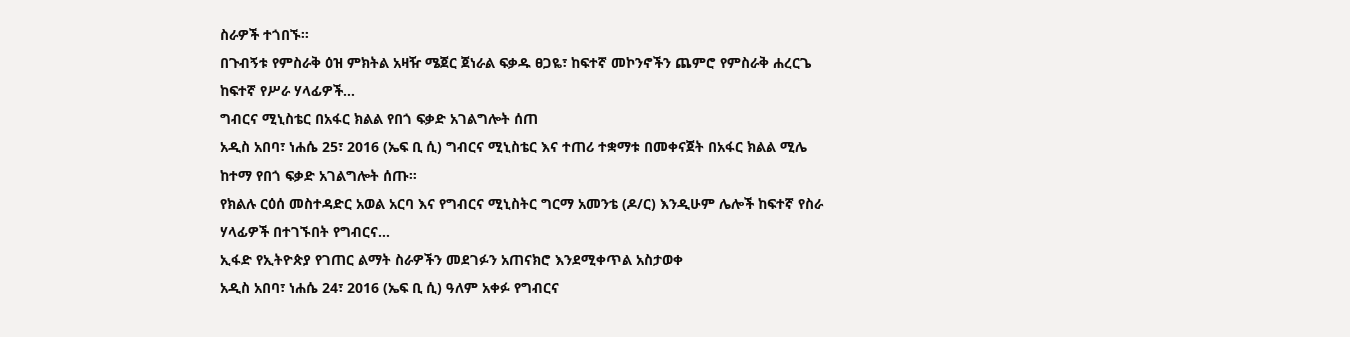ስራዎች ተጎበኙ፡፡
በጉብኝቱ የምስራቅ ዕዝ ምክትል አዛዥ ሜጀር ጀነራል ፍቃዱ ፀጋዬ፣ ከፍተኛ መኮንኖችን ጨምሮ የምስራቅ ሐረርጌ ከፍተኛ የሥራ ሃላፊዎች…
ግብርና ሚኒስቴር በአፋር ክልል የበጎ ፍቃድ አገልግሎት ሰጠ
አዲስ አበባ፣ ነሐሴ 25፣ 2016 (ኤፍ ቢ ሲ) ግብርና ሚኒስቴር እና ተጠሪ ተቋማቱ በመቀናጀት በአፋር ክልል ሚሌ ከተማ የበጎ ፍቃድ አገልግሎት ሰጡ።
የክልሉ ርዕሰ መስተዳድር አወል አርባ እና የግብርና ሚኒስትር ግርማ አመንቴ (ዶ/ር) እንዲሁም ሌሎች ከፍተኛ የስራ ሃላፊዎች በተገኙበት የግብርና…
ኢፋድ የኢትዮጵያ የገጠር ልማት ስራዎችን መደገፉን አጠናክሮ እንደሚቀጥል አስታወቀ
አዲስ አበባ፣ ነሐሴ 24፣ 2016 (ኤፍ ቢ ሲ) ዓለም አቀፉ የግብርና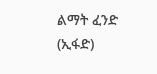ልማት ፈንድ (ኢፋድ)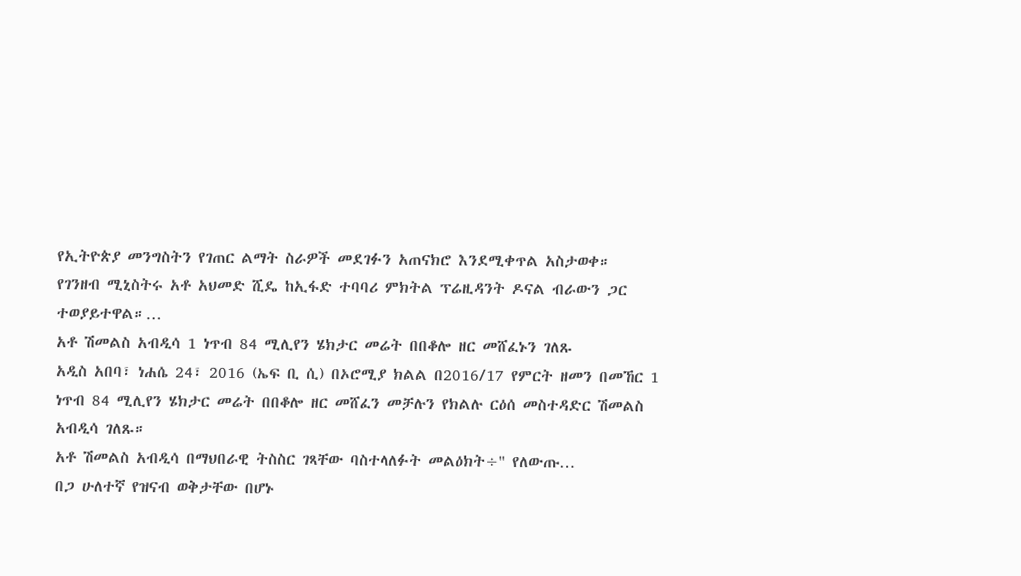የኢትዮጵያ መንግስትን የገጠር ልማት ስራዎች መደገፉን አጠናክሮ እንደሚቀጥል አስታወቀ።
የገንዘብ ሚኒስትሩ አቶ አህመድ ሺዴ ከኢፋድ ተባባሪ ምክትል ፕሬዚዳንት ዶናል ብራውን ጋር ተወያይተዋል።…
አቶ ሽመልስ አብዲሳ 1 ነጥብ 84 ሚሊየን ሄክታር መሬት በበቆሎ ዘር መሸፈኑን ገለጹ
አዲስ አበባ፣ ነሐሴ 24፣ 2016 (ኤፍ ቢ ሲ) በኦሮሚያ ክልል በ2016/17 የምርት ዘመን በመኸር 1 ነጥብ 84 ሚሊየን ሄክታር መሬት በበቆሎ ዘር መሸፈን መቻሉን የክልሉ ርዕሰ መስተዳድር ሽመልስ አብዲሳ ገለጹ።
አቶ ሽመልስ አብዲሳ በማህበራዊ ትስስር ገጻቸው ባስተላለፉት መልዕክት÷" የለውጡ…
በጋ ሁለተኛ የዝናብ ወቅታቸው በሆኑ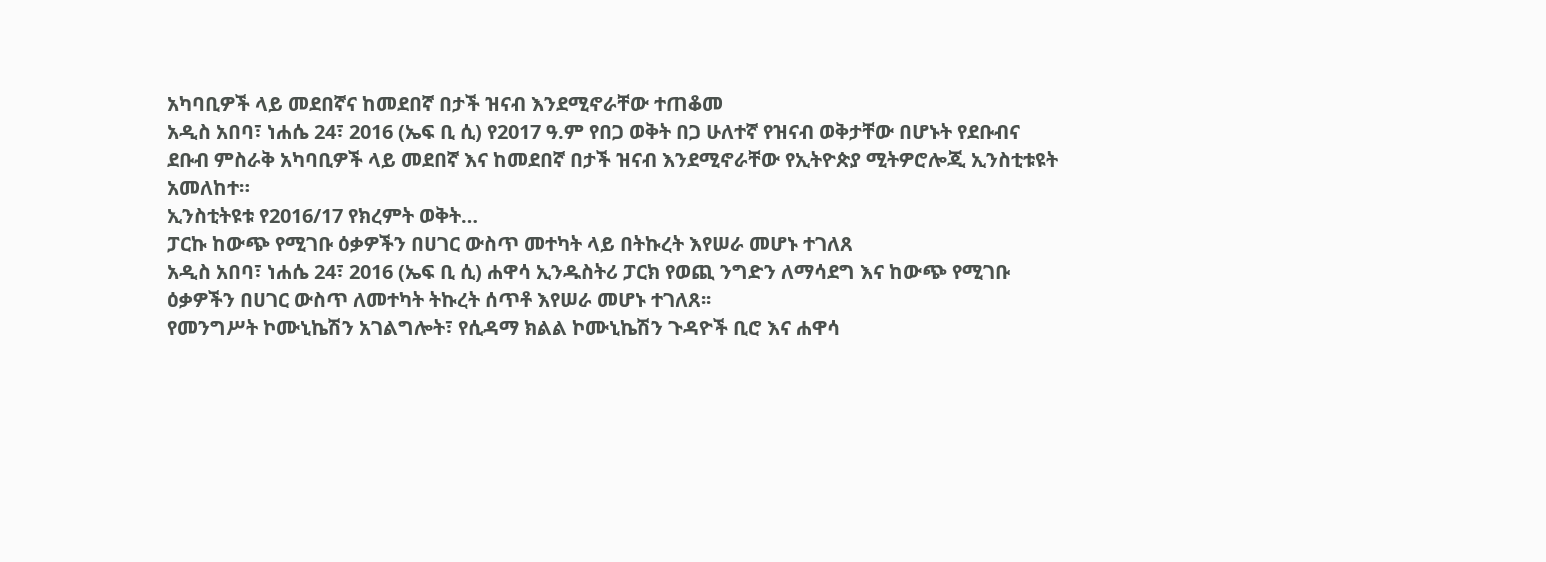አካባቢዎች ላይ መደበኛና ከመደበኛ በታች ዝናብ እንደሚኖራቸው ተጠቆመ
አዲስ አበባ፣ ነሐሴ 24፣ 2016 (ኤፍ ቢ ሲ) የ2017 ዓ.ም የበጋ ወቅት በጋ ሁለተኛ የዝናብ ወቅታቸው በሆኑት የደቡብና ደቡብ ምስራቅ አካባቢዎች ላይ መደበኛ እና ከመደበኛ በታች ዝናብ እንደሚኖራቸው የኢትዮጵያ ሚትዎሮሎጂ ኢንስቲቱዩት አመለከተ።
ኢንስቲትዩቱ የ2016/17 የክረምት ወቅት…
ፓርኩ ከውጭ የሚገቡ ዕቃዎችን በሀገር ውስጥ መተካት ላይ በትኩረት እየሠራ መሆኑ ተገለጸ
አዲስ አበባ፣ ነሐሴ 24፣ 2016 (ኤፍ ቢ ሲ) ሐዋሳ ኢንዱስትሪ ፓርክ የወጪ ንግድን ለማሳደግ እና ከውጭ የሚገቡ ዕቃዎችን በሀገር ውስጥ ለመተካት ትኩረት ሰጥቶ እየሠራ መሆኑ ተገለጸ፡፡
የመንግሥት ኮሙኒኬሽን አገልግሎት፣ የሲዳማ ክልል ኮሙኒኬሽን ጉዳዮች ቢሮ እና ሐዋሳ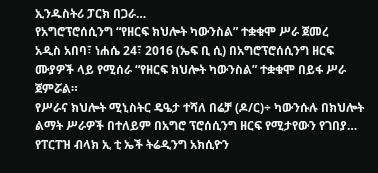ኢንዱስትሪ ፓርክ በጋራ…
የአግሮፕሮሰሲንግ “የዘርፍ ክህሎት ካውንስል” ተቋቁሞ ሥራ ጀመረ
አዲስ አበባ፣ ነሐሴ 24፣ 2016 (ኤፍ ቢ ሲ) በአግሮፕሮሰሲንግ ዘርፍ ሙያዎች ላይ የሚሰራ “የዘርፍ ክህሎት ካውንስል” ተቋቁሞ በይፋ ሥራ ጀምሯል።
የሥራና ክህሎት ሚኒስትር ዴዔታ ተሻለ በሬቻ (ዶ/ር)÷ ካውንሱሉ በክህሎት ልማት ሥራዎች በተለይም በአግሮ ፕሮሰሲንግ ዘርፍ የሚታየውን የገበያ…
የፐርፐዝ ብላክ ኢ ቲ ኤች ትሬዲንግ አክሲዮን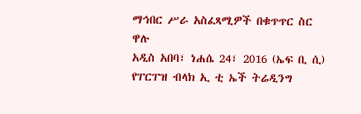ማኅበር ሥራ አስፈጻሚዎች በቁጥጥር ስር ዋሉ
አዲስ አበባ፣ ነሐሴ 24፣ 2016 (ኤፍ ቢ ሲ) የፐርፐዝ ብላክ ኢ ቲ ኤች ትሬዲንግ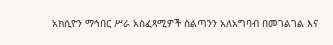አክሲዮን ማኅበር ሥራ አስፈጻሚዎች ስልጣንን አለአግባብ በመገልገል እና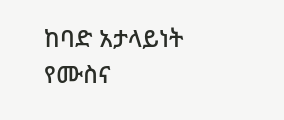ከባድ አታላይነት የሙስና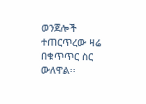ወንጀሎች ተጠርጥረው ዛሬ በቁጥጥር ስር ውለዋል፡፡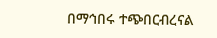በማኅበሩ ተጭበርብረናል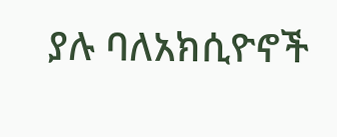ያሉ ባለአክሲዮኖች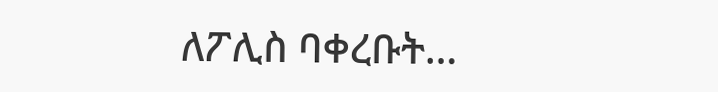ለፖሊስ ባቀረቡት…